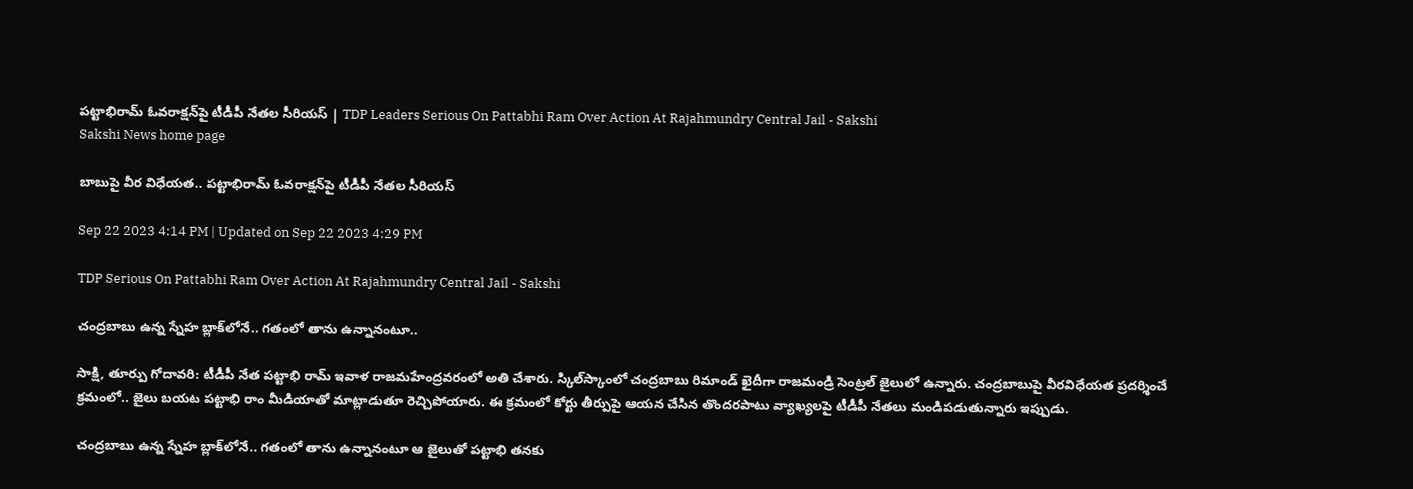పట్టాభిరామ్‌ ఓవరాక్షన్‌పై టీడీపీ నేతల సీరియస్‌ | TDP Leaders Serious On Pattabhi Ram Over Action At Rajahmundry Central Jail - Sakshi
Sakshi News home page

బాబుపై వీర విధేయత.. పట్టాభిరామ్‌ ఓవరాక్షన్‌పై టీడీపీ నేతల సీరియస్‌

Sep 22 2023 4:14 PM | Updated on Sep 22 2023 4:29 PM

TDP Serious On Pattabhi Ram Over Action At Rajahmundry Central Jail - Sakshi

చంద్రబాబు ఉన్న స్నేహ బ్లాక్‌లోనే.. గతంలో తాను ఉన్నానంటూ..

సాక్షి, తూర్పు గోదావరి: టీడీపీ నేత పట్టాభి రామ్‌ ఇవాళ రాజమహేంద్రవరంలో అతి చేశారు. స్కిల్‌స్కాంలో చంద్రబాబు రిమాండ్‌ ఖైదీగా రాజమండ్రి సెంట్రల్‌ జైలులో ఉన్నారు. చంద్రబాబుపై వీరవిధేయత ప్రదర్శించే క్రమంలో.. జైలు బయట పట్టాభి రాం మీడియాతో మాట్లాడుతూ రెచ్చిపోయారు. ఈ క్రమంలో కోర్టు తీర్పుపై ఆయన చేసిన తొందరపాటు వ్యాఖ్యలపై టీడీపీ నేతలు మండిపడుతున్నారు ఇప్పుడు.

చంద్రబాబు ఉన్న స్నేహ బ్లాక్‌లోనే.. గతంలో తాను ఉన్నానంటూ ఆ జైలుతో పట్టాభి తనకు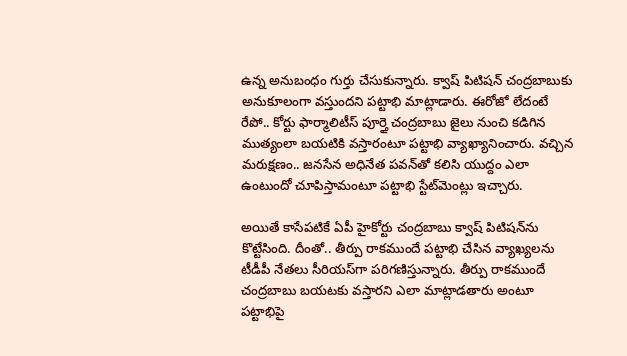ఉన్న అనుబంధం గుర్తు చేసుకున్నారు. క్వాష్ పిటిషన్ చంద్రబాబుకు అనుకూలంగా వస్తుందని పట్టాభి మాట్లాడారు. ఈరోజో లేదంటే రేపో.. కోర్టు ఫార్మాలిటీస్‌ పూర్తై చంద్రబాబు జైలు నుంచి కడిగిన ముత్యంలా బయటికి వస్తారంటూ పట్టాభి వ్యాఖ్యానించారు. వచ్చిన మరుక్షణం.. జనసేన అధినేత పవన్‌తో కలిసి యుద్దం ఎలా ఉంటుందో చూపిస్తామంటూ పట్టాభి స్టేట్‌మెంట్లు ఇచ్చారు.

అయితే కాసేపటికే ఏపీ హైకోర్టు చంద్రబాబు క్వాష్‌ పిటిషన్‌ను కొట్టేసింది. దీంతో.. తీర్పు రాకముందే పట్టాభి చేసిన వ్యాఖ్యలను టీడీపీ నేతలు సీరియస్‌గా పరిగణిస్తున్నారు. తీర్పు రాకముందే చంద్రబాబు బయటకు వస్తారని ఎలా మాట్లాడతారు అంటూ పట్టాభిపై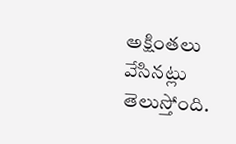అక్షింతలు వేసినట్లు తెలుస్తోంది.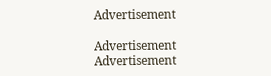Advertisement

Advertisement
Advertisement